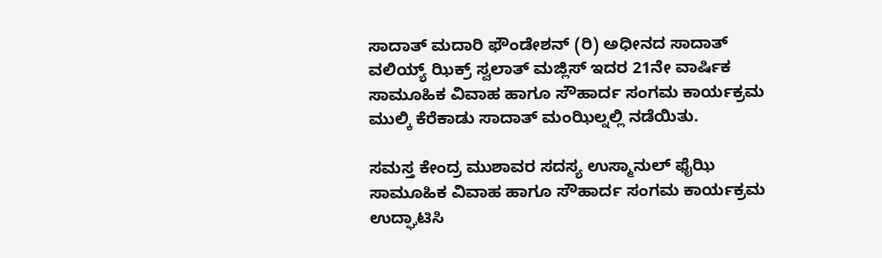ಸಾದಾತ್ ಮದಾರಿ ಫೌಂಡೇಶನ್ (ರಿ) ಅಧೀನದ ಸಾದಾತ್ ವಲಿಯ್ಯ್ ಝಿಕ್ರ್ ಸ್ವಲಾತ್ ಮಜ್ಲಿಸ್ ಇದರ 21ನೇ ವಾರ್ಷಿಕ ಸಾಮೂಹಿಕ ವಿವಾಹ ಹಾಗೂ ಸೌಹಾರ್ದ ಸಂಗಮ ಕಾರ್ಯಕ್ರಮ ಮುಲ್ಕಿ ಕೆರೆಕಾಡು ಸಾದಾತ್ ಮಂಝಿಲ್ನಲ್ಲಿ ನಡೆಯಿತು.

ಸಮಸ್ತ ಕೇಂದ್ರ ಮುಶಾವರ ಸದಸ್ಯ ಉಸ್ಮಾನುಲ್ ಫೈಝಿ ಸಾಮೂಹಿಕ ವಿವಾಹ ಹಾಗೂ ಸೌಹಾರ್ದ ಸಂಗಮ ಕಾರ್ಯಕ್ರಮ ಉದ್ಘಾಟಿಸಿ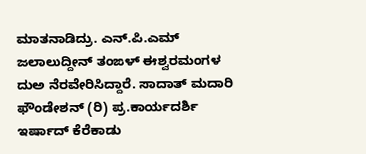ಮಾತನಾಡಿದ್ರು. ಎನ್.ಪಿ.ಎಮ್ ಜಲಾಲುದ್ದೀನ್ ತಂಙಳ್ ಈಶ್ವರಮಂಗಳ ದುಅ ನೆರವೇರಿಸಿದ್ದಾರೆ. ಸಾದಾತ್ ಮದಾರಿ ಫೌಂಡೇಶನ್ (ರಿ) ಪ್ರ.ಕಾರ್ಯದರ್ಶಿ ಇರ್ಷಾದ್ ಕೆರೆಕಾಡು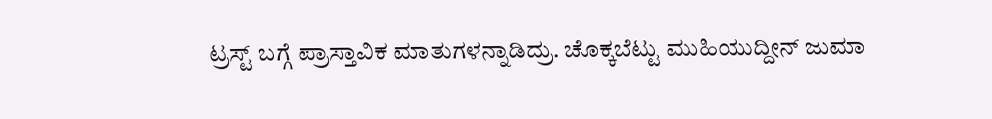ಟ್ರಸ್ಟ್ ಬಗ್ಗೆ ಪ್ರಾಸ್ತಾವಿಕ ಮಾತುಗಳನ್ನಾಡಿದ್ರು. ಚೊಕ್ಕಬೆಟ್ಟು ಮುಹಿಯುದ್ದೀನ್ ಜುಮಾ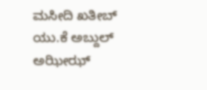ಮಸೀದಿ ಖತೀಬ್ ಯು.ಕೆ ಅಬ್ದುಲ್ ಅಝೀಝ್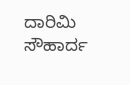ದಾರಿಮಿ ಸೌಹಾರ್ದ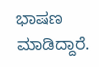ಭಾಷಣ ಮಾಡಿದ್ದಾರೆ.